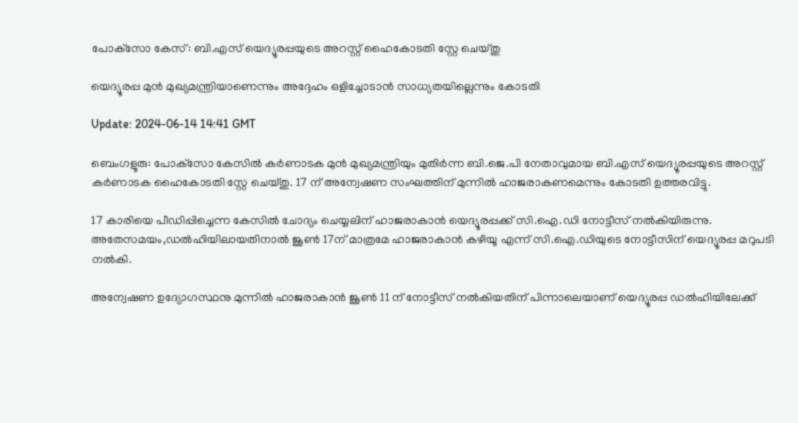പോക്‌സോ കേസ്: ബി.എസ് യെദ്യൂരപ്പയുടെ അറസ്റ്റ് ഹൈകോടതി സ്റ്റേ ചെയ്തു

യെദ്യൂരപ്പ മുൻ മുഖ്യമന്ത്രിയാണെന്നും അദ്ദേഹം ഒളിച്ചോടാൻ സാധ്യതയില്ലെന്നും കോടതി

Update: 2024-06-14 14:41 GMT

ബെംഗളൂരു: പോക്‌സോ കേസിൽ കർണാടക മുൻ മുഖ്യമന്ത്രിയും മുതിര്‍ന്ന ബി.ജെ.പി നേതാവുമായ ബി.എസ് യെദ്യൂരപ്പയുടെ അറസ്റ്റ് കർണാടക ഹൈകോടതി സ്റ്റേ ചെയ്തു. 17 ന് അന്വേഷണ സംഘത്തിന് മുന്നിൽ ഹാജരാകണമെന്നും കോടതി ഉത്തരവിട്ടു.

17 കാരിയെ പീഡിപ്പിച്ചെന്ന കേസിൽ ചോദ്യം ചെയ്യലിന് ഹാജരാകാൻ യെദ്യൂരപ്പക്ക് സി.ഐ.ഡി നോട്ടീസ് നൽകിയിരുന്നു. അതേസമയം,ഡൽഹിയിലായതിനാൽ ജൂൺ 17ന് മാത്രമേ ഹാജരാകാൻ കഴിയൂ എന്ന് സി.ഐ.ഡിയുടെ നോട്ടീസിന് യെദ്യൂരപ്പ മറുപടി നൽകി.

അന്വേഷണ ഉദ്യോഗസ്ഥനു മുന്നിൽ ഹാജരാകാൻ ജൂൺ 11 ന് നോട്ടീസ് നൽകിയതിന് പിന്നാലെയാണ് യെദ്യൂരപ്പ ഡൽഹിയിലേക്ക്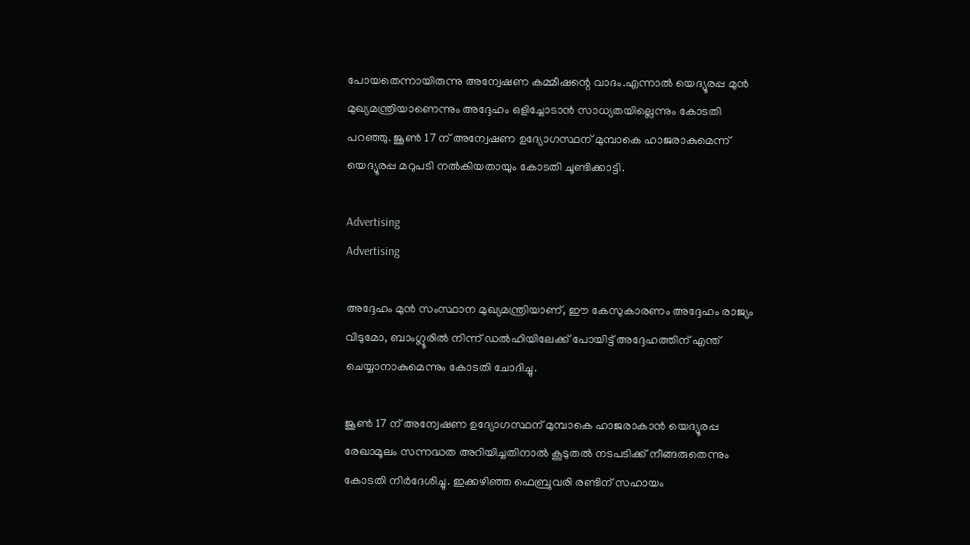പോയതെന്നായിരുന്നു അന്വേഷണ കമ്മീഷന്റെ വാദം.എന്നാൽ യെദ്യൂരപ്പ മുൻ മുഖ്യമന്ത്രിയാണെന്നും അദ്ദേഹം ഒളിച്ചോടാൻ സാധ്യതയില്ലെന്നും കോടതി പറഞ്ഞു. ജൂൺ 17 ന് അന്വേഷണ ഉദ്യോഗസ്ഥന് മുമ്പാകെ ഹാജരാകുമെന്ന് യെദ്യൂരപ്പ മറുപടി നൽകിയതായും കോടതി ചൂണ്ടിക്കാട്ടി.

Advertising
Advertising

അദ്ദേഹം മുൻ സംസ്ഥാന മുഖ്യമന്ത്രിയാണ്, ഈ കേസുകാരണം അദ്ദേഹം രാജ്യം വിടുമോ, ബാംഗ്ലൂരിൽ നിന്ന് ഡൽഹിയിലേക്ക് പോയിട്ട് അദ്ദേഹത്തിന് എന്ത് ചെയ്യാനാകുമെന്നും കോടതി ചോദിച്ചു.

ജൂൺ 17 ന് അന്വേഷണ ഉദ്യോഗസ്ഥന് മുമ്പാകെ ഹാജരാകാൻ യെദ്യൂരപ്പ രേഖാമൂലം സന്നദ്ധത അറിയിച്ചതിനാൽ കൂടുതൽ നടപടിക്ക് നീങ്ങരുതെന്നും കോടതി നിർദേശിച്ചു. ഇക്കഴിഞ്ഞ ഫെബ്രുവരി രണ്ടിന് സഹായം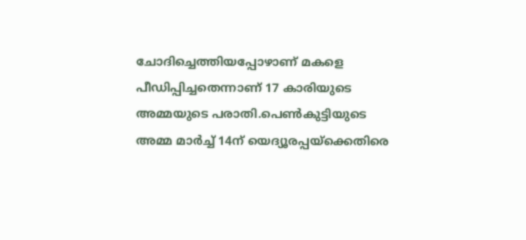ചോദിച്ചെത്തിയപ്പോഴാണ് മകളെ പീഡിപ്പിച്ചതെന്നാണ് 17 കാരിയുടെ അമ്മയുടെ പരാതി.പെൺകുട്ടിയുടെ അമ്മ മാർച്ച് 14ന് യെദ്യൂരപ്പയ്ക്കെതിരെ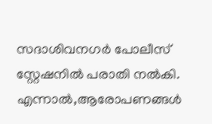സദാശിവനഗർ പോലീസ് സ്റ്റേഷനിൽ പരാതി നൽകി. എന്നാൽ,ആരോപണങ്ങൾ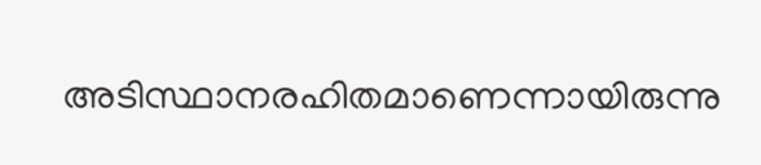അടിസ്ഥാനരഹിതമാണെന്നായിരുന്നു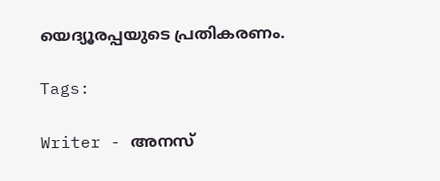യെദ്യൂരപ്പയുടെ പ്രതികരണം.

Tags:

Writer - അനസ്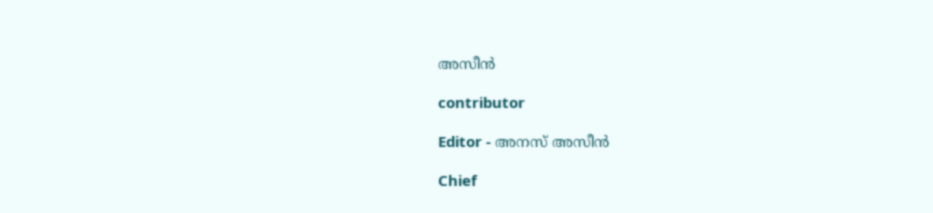അസീന്‍

contributor

Editor - അനസ് അസീന്‍

Chief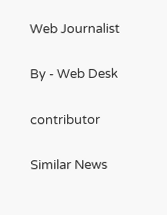Web Journalist

By - Web Desk

contributor

Similar News